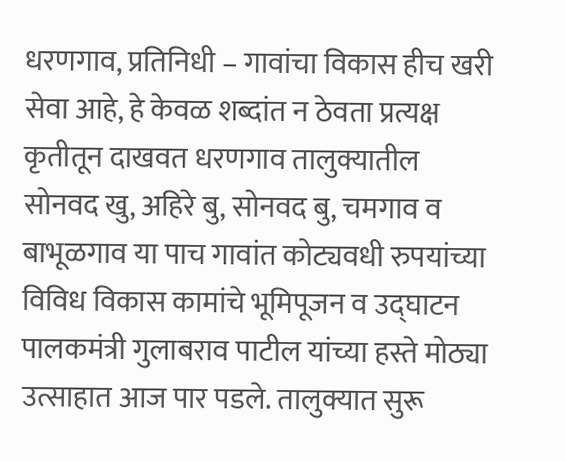धरणगाव, प्रतिनिधी – गावांचा विकास हीच खरी सेवा आहे, हे केवळ शब्दांत न ठेवता प्रत्यक्ष कृतीतून दाखवत धरणगाव तालुक्यातील सोनवद खु, अहिरे बु, सोनवद बु, चमगाव व बाभूळगाव या पाच गावांत कोट्यवधी रुपयांच्या विविध विकास कामांचे भूमिपूजन व उद्घाटन पालकमंत्री गुलाबराव पाटील यांच्या हस्ते मोठ्या उत्साहात आज पार पडले. तालुक्यात सुरू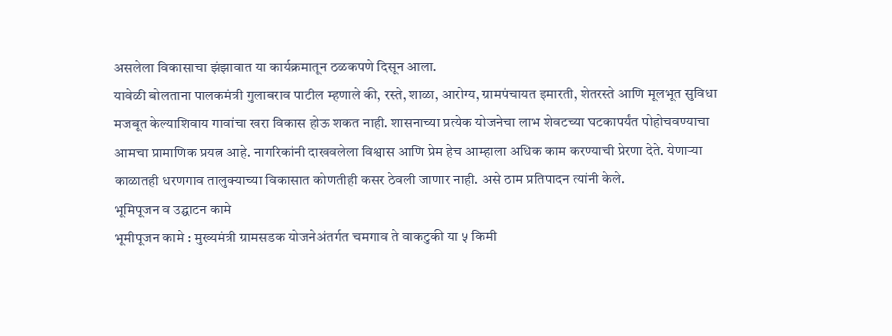असलेला विकासाचा झंझावात या कार्यक्रमातून ठळकपणे दिसून आला.
यावेळी बोलताना पालकमंत्री गुलाबराव पाटील म्हणाले की, रस्ते, शाळा, आरोग्य, ग्रामपंचायत इमारती, शेतरस्ते आणि मूलभूत सुविधा मजबूत केल्याशिवाय गावांचा खरा विकास होऊ शकत नाही. शासनाच्या प्रत्येक योजनेचा लाभ शेवटच्या घटकापर्यंत पोहोचवण्याचा आमचा प्रामाणिक प्रयत्न आहे. नागरिकांनी दाखवलेला विश्वास आणि प्रेम हेच आम्हाला अधिक काम करण्याची प्रेरणा देते. येणाऱ्या काळातही धरणगाव तालुक्याच्या विकासात कोणतीही कसर ठेवली जाणार नाही. असे ठाम प्रतिपादन त्यांनी केले.
भूमिपूजन व उद्घाटन कामे
भूमीपूजन कामे : मुख्यमंत्री ग्रामसडक योजनेअंतर्गत चमगाव ते वाकटुकी या ५ किमी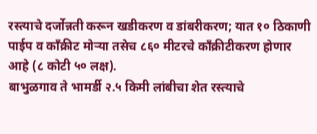रस्त्याचे दर्जोन्नती करून खडीकरण व डांबरीकरण; यात १० ठिकाणी पाईप व काँक्रीट मोऱ्या तसेच ८६० मीटरचे काँक्रीटीकरण होणार आहे (८ कोटी ५० लक्ष).
बाभुळगाव ते भामर्डी २.५ किमी लांबीचा शेत रस्त्याचे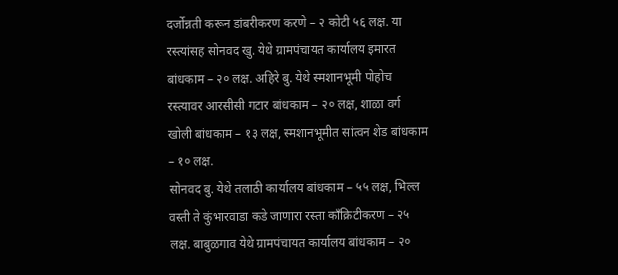दर्जोन्नती करून डांबरीकरण करणे – २ कोटी ५६ लक्ष. या रस्त्यांसह सोनवद खु. येथे ग्रामपंचायत कार्यालय इमारत बांधकाम – २० लक्ष. अहिरे बु. येथे स्मशानभूमी पोहोच रस्त्यावर आरसीसी गटार बांधकाम – २० लक्ष, शाळा वर्ग खोली बांधकाम – १३ लक्ष, स्मशानभूमीत सांत्वन शेड बांधकाम – १० लक्ष.
सोनवद बु. येथे तलाठी कार्यालय बांधकाम – ५५ लक्ष, भिल्ल वस्ती ते कुंभारवाडा कडे जाणारा रस्ता काँक्रिटीकरण – २५ लक्ष. बाबुळगाव येथे ग्रामपंचायत कार्यालय बांधकाम – २०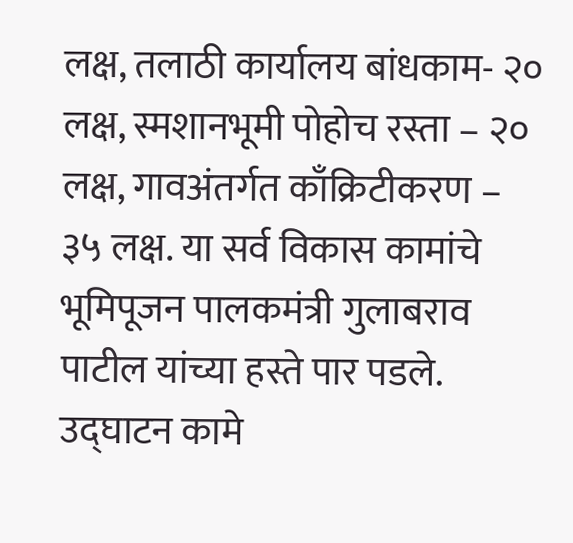लक्ष, तलाठी कार्यालय बांधकाम- २० लक्ष, स्मशानभूमी पोहोच रस्ता – २० लक्ष, गावअंतर्गत काँक्रिटीकरण – ३५ लक्ष. या सर्व विकास कामांचे भूमिपूजन पालकमंत्री गुलाबराव पाटील यांच्या हस्ते पार पडले.
उद्घाटन कामे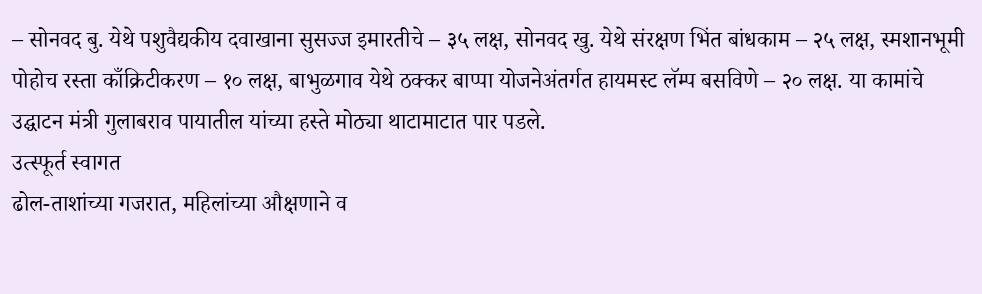– सोनवद बु. येथे पशुवैद्यकीय दवाखाना सुसज्ज इमारतीचे – ३५ लक्ष, सोनवद खु. येथे संरक्षण भिंत बांधकाम – २५ लक्ष, स्मशानभूमी पोहोच रस्ता काँक्रिटीकरण – १० लक्ष, बाभुळगाव येथे ठक्कर बाप्पा योजनेअंतर्गत हायमस्ट लॅम्प बसविणे – २० लक्ष. या कामांचे उद्घाटन मंत्री गुलाबराव पायातील यांच्या हस्ते मोठ्या थाटामाटात पार पडले.
उत्स्फूर्त स्वागत
ढोल-ताशांच्या गजरात, महिलांच्या औक्षणाने व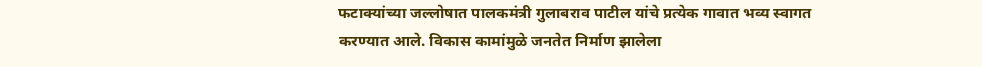फटाक्यांच्या जल्लोषात पालकमंत्री गुलाबराव पाटील यांचे प्रत्येक गावात भव्य स्वागत करण्यात आले. विकास कामांमुळे जनतेत निर्माण झालेला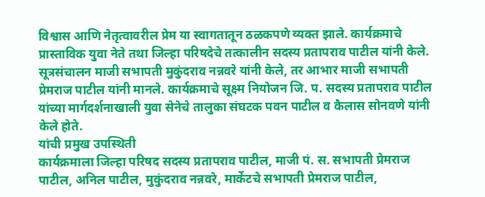विश्वास आणि नेतृत्वावरील प्रेम या स्वागतातून ठळकपणे व्यक्त झाले. कार्यक्रमाचे प्रास्ताविक युवा नेते तथा जिल्हा परिषदेचे तत्कालीन सदस्य प्रतापराव पाटील यांनी केले. सूत्रसंचालन माजी सभापती मुकुंदराव नन्नवरे यांनी केले, तर आभार माजी सभापती प्रेमराज पाटील यांनी मानले. कार्यक्रमाचे सूक्ष्म नियोजन जि. प. सदस्य प्रतापराव पाटील यांच्या मार्गदर्शनाखाली युवा सेनेचे तालुका संघटक पवन पाटील व कैलास सोनवणे यांनी केले होते.
यांची प्रमुख उपस्थिती
कार्यक्रमाला जिल्हा परिषद सदस्य प्रतापराव पाटील, माजी पं. स. सभापती प्रेमराज पाटील, अनिल पाटील, मुकुंदराव नन्नवरे, मार्केटचे सभापती प्रेमराज पाटील,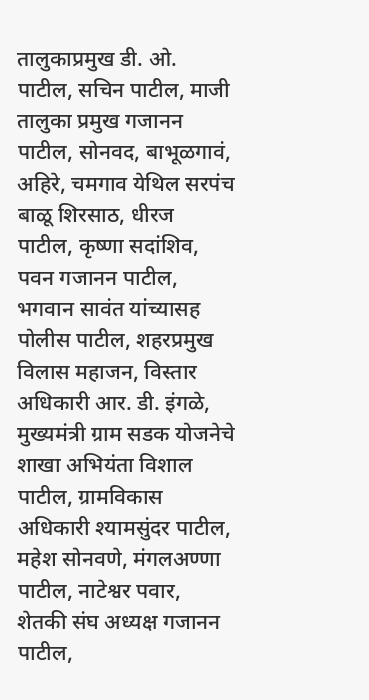तालुकाप्रमुख डी. ओ. पाटील, सचिन पाटील, माजी तालुका प्रमुख गजानन पाटील, सोनवद, बाभूळगावं, अहिरे, चमगाव येथिल सरपंच बाळू शिरसाठ, धीरज पाटील, कृष्णा सदांशिव, पवन गजानन पाटील, भगवान सावंत यांच्यासह पोलीस पाटील, शहरप्रमुख विलास महाजन, विस्तार अधिकारी आर. डी. इंगळे, मुख्यमंत्री ग्राम सडक योजनेचे शाखा अभियंता विशाल पाटील, ग्रामविकास अधिकारी श्यामसुंदर पाटील, महेश सोनवणे, मंगलअण्णा पाटील, नाटेश्वर पवार, शेतकी संघ अध्यक्ष गजानन पाटील,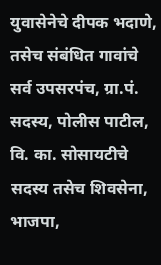युवासेनेचे दीपक भदाणे, तसेच संबंधित गावांचे सर्व उपसरपंच, ग्रा.पं. सदस्य, पोलीस पाटील, वि. का. सोसायटीचे सदस्य तसेच शिवसेना, भाजपा,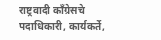राष्ट्रवादी काँग्रेसचे पदाधिकारी, कार्यकर्ते,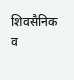शिवसैनिक व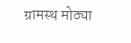ग्रामस्थ मोठ्या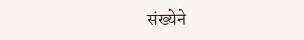संख्येने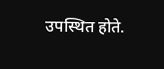उपस्थित होते.